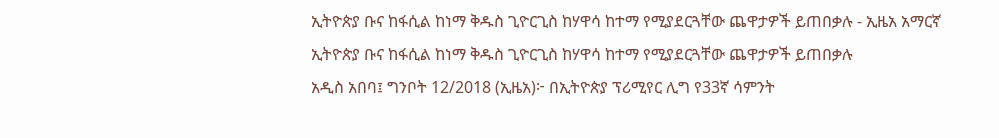ኢትዮጵያ ቡና ከፋሲል ከነማ ቅዱስ ጊዮርጊስ ከሃዋሳ ከተማ የሚያደርጓቸው ጨዋታዎች ይጠበቃሉ - ኢዜአ አማርኛ
ኢትዮጵያ ቡና ከፋሲል ከነማ ቅዱስ ጊዮርጊስ ከሃዋሳ ከተማ የሚያደርጓቸው ጨዋታዎች ይጠበቃሉ
አዲስ አበባ፤ ግንቦት 12/2018 (ኢዜአ)፦ በኢትዮጵያ ፕሪሚየር ሊግ የ33ኛ ሳምንት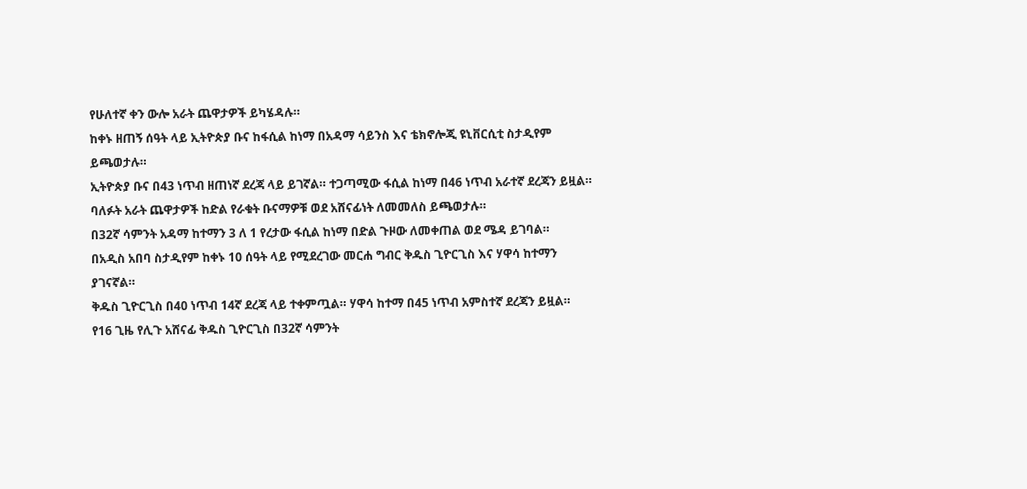የሁለተኛ ቀን ውሎ አራት ጨዋታዎች ይካሄዳሉ።
ከቀኑ ዘጠኝ ሰዓት ላይ ኢትዮጵያ ቡና ከፋሲል ከነማ በአዳማ ሳይንስ እና ቴክኖሎጂ ዩኒቨርሲቲ ስታዲየም ይጫወታሉ።
ኢትዮጵያ ቡና በ43 ነጥብ ዘጠነኛ ደረጃ ላይ ይገኛል። ተጋጣሚው ፋሲል ከነማ በ46 ነጥብ አራተኛ ደረጃን ይዟል።
ባለፉት አራት ጨዋታዎች ከድል የራቁት ቡናማዎቹ ወደ አሸናፊነት ለመመለስ ይጫወታሉ።
በ32ኛ ሳምንት አዳማ ከተማን 3 ለ 1 የረታው ፋሲል ከነማ በድል ጉዞው ለመቀጠል ወደ ሜዳ ይገባል።
በአዲስ አበባ ስታዲየም ከቀኑ 10 ሰዓት ላይ የሚደረገው መርሐ ግብር ቅዱስ ጊዮርጊስ እና ሃዋሳ ከተማን ያገናኛል።
ቅዱስ ጊዮርጊስ በ40 ነጥብ 14ኛ ደረጃ ላይ ተቀምጧል። ሃዋሳ ከተማ በ45 ነጥብ አምስተኛ ደረጃን ይዟል።
የ16 ጊዜ የሊጉ አሸናፊ ቅዱስ ጊዮርጊስ በ32ኛ ሳምንት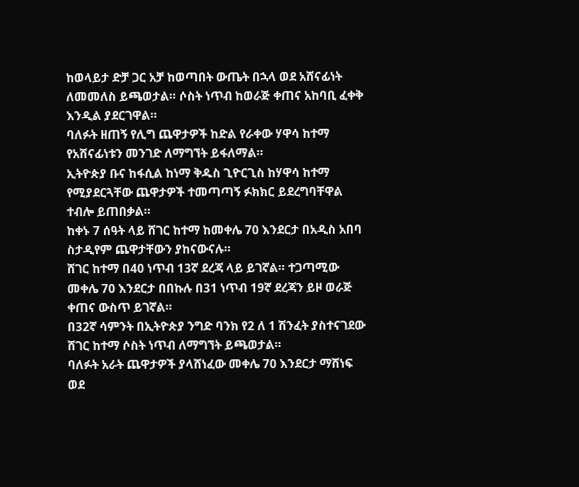ከወላይታ ድቻ ጋር አቻ ከወጣበት ውጤት በኋላ ወደ አሸናፊነት ለመመለስ ይጫወታል። ሶስት ነጥብ ከወራጅ ቀጠና አከባቢ ፈቀቅ እንዲል ያደርገዋል።
ባለፉት ዘጠኝ የሊግ ጨዋታዎች ከድል የራቀው ሃዋሳ ከተማ የአሸናፊነቱን መንገድ ለማግኘት ይፋለማል።
ኢትዮጵያ ቡና ከፋሲል ከነማ ቅዱስ ጊዮርጊስ ከሃዋሳ ከተማ የሚያደርጓቸው ጨዋታዎች ተመጣጣኝ ፉክክር ይደረግባቸዋል ተብሎ ይጠበቃል።
ከቀኑ 7 ሰዓት ላይ ሸገር ከተማ ከመቀሌ 70 እንደርታ በአዲስ አበባ ስታዲየም ጨዋታቸውን ያከናውናሉ።
ሸገር ከተማ በ40 ነጥብ 13ኛ ደረጃ ላይ ይገኛል። ተጋጣሚው መቀሌ 70 እንደርታ በበኩሉ በ31 ነጥብ 19ኛ ደረጃን ይዞ ወራጅ ቀጠና ውስጥ ይገኛል።
በ32ኛ ሳምንት በኢትዮጵያ ንግድ ባንክ የ2 ለ 1 ሽንፈት ያስተናገደው ሸገር ከተማ ሶስት ነጥብ ለማግኘት ይጫወታል።
ባለፉት አራት ጨዋታዎች ያላሸነፈው መቀሌ 70 እንደርታ ማሸነፍ ወደ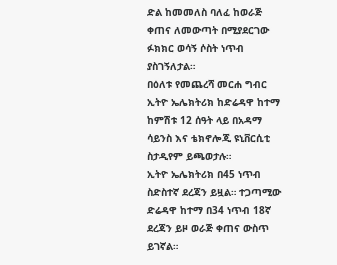ድል ከመመለስ ባለፈ ከወራጅ ቀጠና ለመውጣት በሚያደርገው ፉክክር ወሳኝ ሶስት ነጥብ ያስገኝለታል።
በዕለቱ የመጨረሻ መርሐ ግብር ኢትዮ ኤሌክትሪክ ከድሬዳዋ ከተማ ከምሽቱ 12 ሰዓት ላይ በአዳማ ሳይንስ እና ቴክኖሎጂ ዩኒቨርሲቲ ስታዲየም ይጫወታሉ።
ኢትዮ ኤሌክትሪክ በ45 ነጥብ ስድስተኛ ደረጃን ይዟል። ተጋጣሚው ድሬዳዋ ከተማ በ34 ነጥብ 18ኛ ደረጃን ይዞ ወራጅ ቀጠና ውስጥ ይገኛል።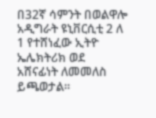በ32ኛ ሳምንት በወልዋሎ አዲግራት ዩኒቨርሲቲ 2 ለ 1 የተሸነፈው ኢትዮ ኤሌክትሪክ ወደ አሸናፊነት ለመመለስ ይጫወታል።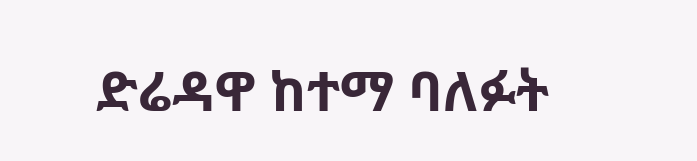ድሬዳዋ ከተማ ባለፉት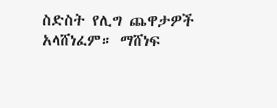ስድስት የሊግ ጨዋታዎች አላሸነፈም። ማሸነፍ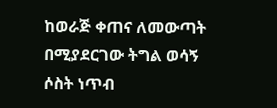ከወራጅ ቀጠና ለመውጣት በሚያደርገው ትግል ወሳኝ ሶስት ነጥብ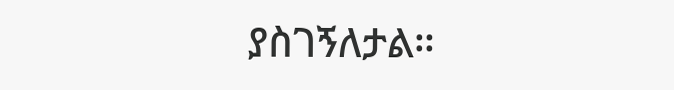ያስገኝለታል።